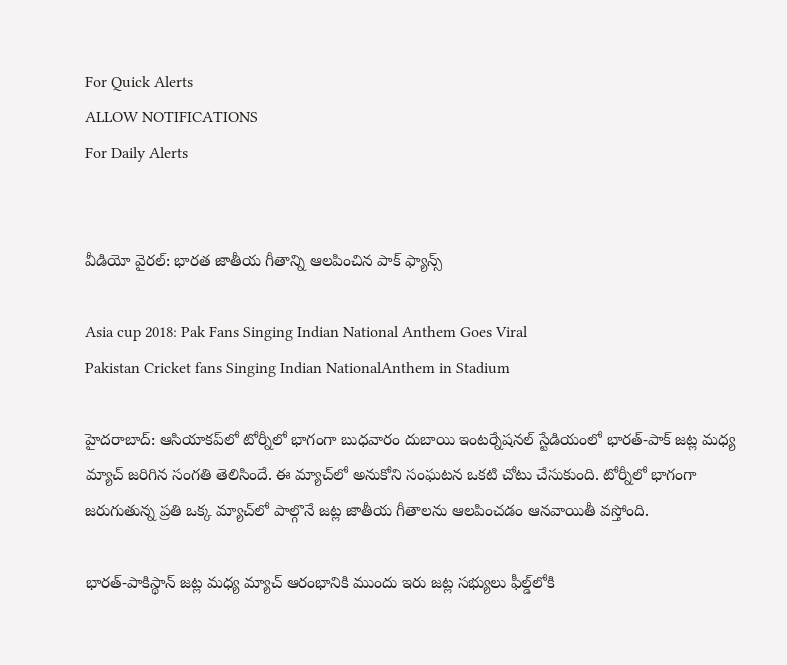For Quick Alerts
ALLOW NOTIFICATIONS
For Daily Alerts


వీడియో వైరల్: భారత జాతీయ గీతాన్ని ఆలపించిన పాక్‌ ఫ్యాన్స్‌

Asia cup 2018: Pak Fans Singing Indian National Anthem Goes Viral
Pakistan Cricket fans Singing Indian NationalAnthem in Stadium

హైదరాబాద్: ఆసియాకప్‌లో టోర్నీలో భాగంగా బుధవారం దుబాయి ఇంటర్నేషనల్ స్టేడియంలో భారత్-పాక్ జట్ల మధ్య మ్యాచ్ జరిగిన సంగతి తెలిసిందే. ఈ మ్యాచ్‌లో అనుకోని సంఘటన ఒకటి చోటు చేసుకుంది. టోర్నీలో భాగంగా జరుగుతున్న ప్రతి ఒక్క మ్యాచ్‌లో పాల్గొనే జట్ల జాతీయ గీతాలను ఆలపించడం ఆనవాయితీ వస్తోంది.

భారత్-పాకిస్థాన్ జట్ల మధ్య మ్యాచ్‌ ఆరంభానికి ముందు ఇరు జట్ల సభ్యులు ఫీల్డ్‌లోకి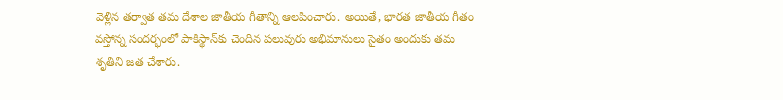వెళ్లిన తర్వాత తమ దేశాల జాతీయ గీతాన్ని ఆలపించారు. అయితే, భారత జాతీయ గీతం వస్తోన్న సందర్భంలో పాకిస్థాన్‌‌కు చెందిన పలువురు అభిమానులు సైతం అందుకు తమ శృతిని జత చేశారు.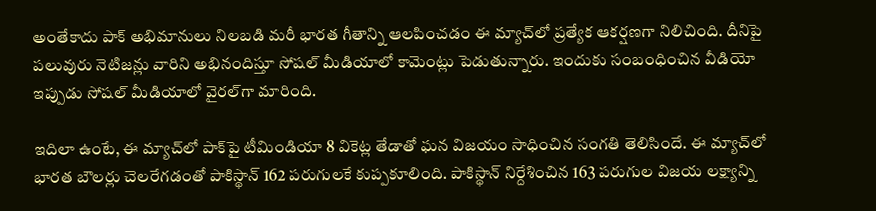అంతేకాదు పాక్ అభిమానులు నిలబడి మరీ భారత గీతాన్ని ఆలపించడం ఈ మ్యాచ్‌లో ప్రత్యేక ఆకర్షణగా నిలిచింది. దీనిపై పలువురు నెటిజన్లు వారిని అభినందిస్తూ సోషల్ మీడియాలో కామెంట్లు పెడుతున్నారు. ఇందుకు సంబంధించిన వీడియో ఇప్పుడు సోషల్ మీడియాలో వైరల్‌గా మారింది.

ఇదిలా ఉంటే, ఈ మ్యాచ్‌లో పాక్‌పై టీమిండియా 8 వికెట్ల తేడాతో ఘన విజయం సాధించిన సంగతి తెలిసిందే. ఈ మ్యాచ్‌లో భారత బౌలర్లు చెలరేగడంతో పాకిస్థాన్ 162 పరుగులకే కుప్పకూలింది. పాకిస్థాన్ నిర్దేశించిన 163 పరుగుల విజయ లక్ష్యాన్ని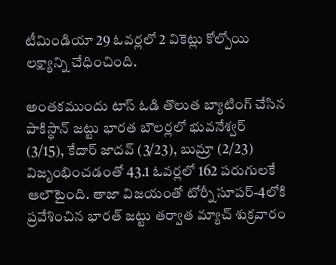టీమిండియా 29 ఓవర్లలో 2 వికెట్లు కోల్పోయి లక్ష్యాన్ని చేధించింది.

అంతకముందు టాస్ ఓడి తొలుత బ్యాటింగ్ చేసిన పాకిస్థాన్ జట్టు భారత బౌలర్లలో భువనేశ్వర్ (3/15), కేదార్ జాదవ్ (3/23), బుమ్రా (2/23) విజృంభించడంతో 43.1 ఓవర్లలో 162 పరుగులకే ఆలౌటైంది. తాజా విజయంతో టోర్నీ సూపర్-4లోకి ప్రవేశించిన భారత్ జట్టు తర్వాత మ్యాచ్ శుక్రవారం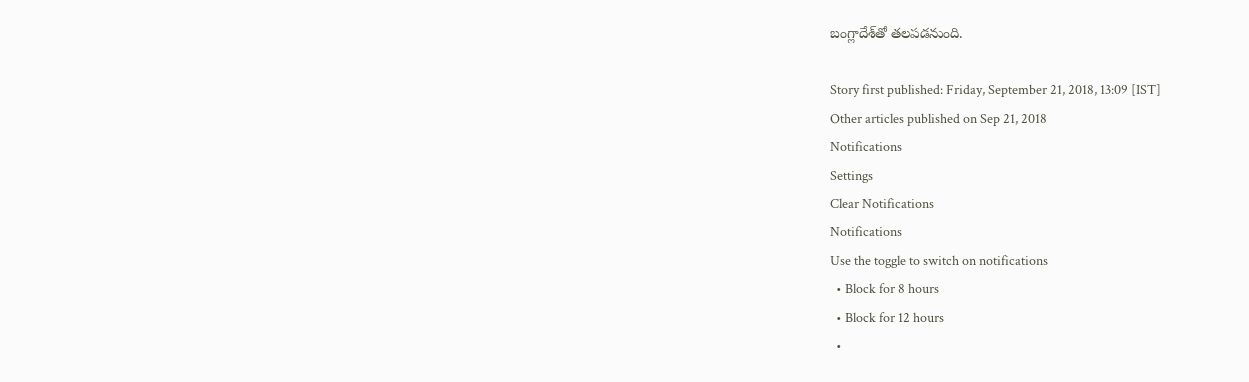బంగ్లాదేశ్‌తో తలపడనుంది.

Story first published: Friday, September 21, 2018, 13:09 [IST]
Other articles published on Sep 21, 2018
Notifications
Settings
Clear Notifications
Notifications
Use the toggle to switch on notifications
  • Block for 8 hours
  • Block for 12 hours
  •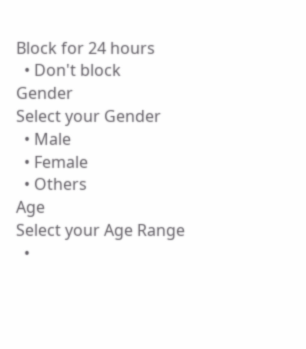Block for 24 hours
  • Don't block
Gender
Select your Gender
  • Male
  • Female
  • Others
Age
Select your Age Range
  •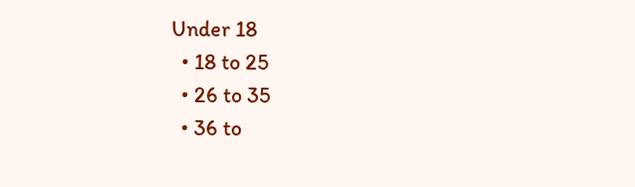Under 18
  • 18 to 25
  • 26 to 35
  • 36 to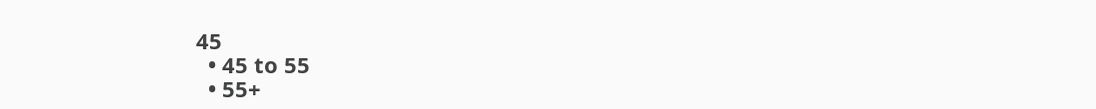45
  • 45 to 55
  • 55+